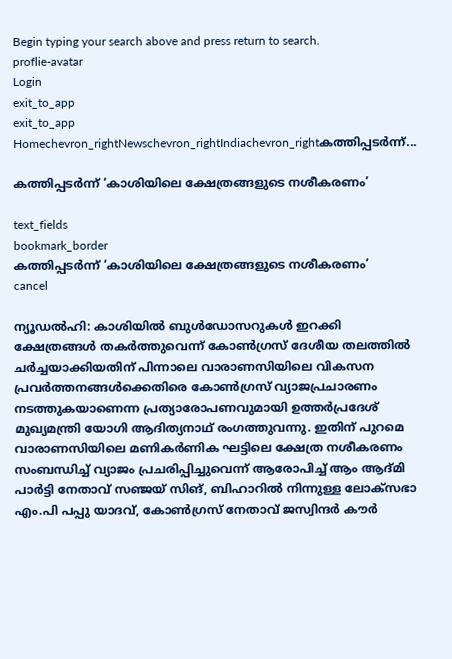Begin typing your search above and press return to search.
proflie-avatar
Login
exit_to_app
exit_to_app
Homechevron_rightNewschevron_rightIndiachevron_rightകത്തിപ്പടർന്ന്...

കത്തിപ്പടർന്ന് ‘കാശിയിലെ ക്ഷേത്രങ്ങളുടെ നശീകരണം’

text_fields
bookmark_border
കത്തിപ്പടർന്ന് ‘കാശിയിലെ ക്ഷേത്രങ്ങളുടെ നശീകരണം’
cancel

ന്യൂഡൽഹി: കാശിയിൽ ബുൾഡോസറുകൾ ഇറക്കി ക്ഷേത്രങ്ങൾ തകർത്തുവെന്ന് കോൺഗ്രസ് ദേശീയ തലത്തിൽ ചർച്ചയാക്കിയതിന് പിന്നാലെ വാരാണസിയിലെ വികസന പ്രവർത്തനങ്ങൾക്കെതിരെ കോൺഗ്രസ് വ്യാജപ്രചാരണം നടത്തുകയാണെന്ന പ്രത്യാരോപണവുമായി ഉത്തർപ്രദേശ് മുഖ്യമന്ത്രി യോഗി ആദിത്യനാഥ് രംഗത്തുവന്നു. ഇതിന് പുറമെ വാരാണസിയിലെ മണികർണിക ഘട്ടിലെ ക്ഷേത്ര നശീകരണം സംബന്ധിച്ച് വ്യാജം പ്രചരിപ്പിച്ചുവെന്ന് ആരോപിച്ച് ആം ആദ്മി പാർട്ടി നേതാവ് സഞ്ജയ് സിങ്, ബിഹാറിൽ നിന്നുള്ള ലോക്സഭാ എം.പി പപ്പു യാദവ്, കോൺഗ്രസ് നേതാവ് ജസ്വിന്ദർ കൗർ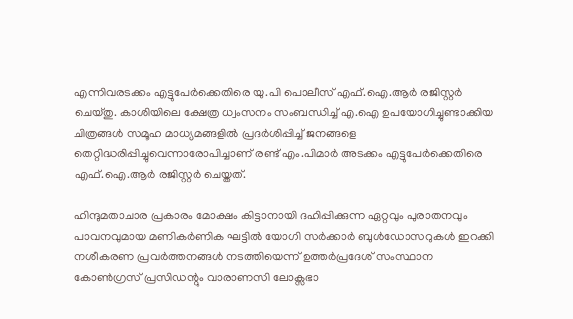എന്നിവരടക്കം എട്ടുപേർക്കെതിരെ യു.പി പൊലീസ് എഫ്.ഐ.ആർ രജിസ്റ്റർ ചെയ്തു. കാശിയിലെ ക്ഷേത്ര ധ്വംസനം സംബന്ധിച്ച് എ.ഐ ഉപയോഗിച്ചുണ്ടാക്കിയ ചിത്രങ്ങൾ സമൂഹ മാധ്യമങ്ങളിൽ പ്രദർശിപ്പിച്ച് ജനങ്ങളെ തെറ്റിദ്ധരിപ്പിച്ചുവെന്നാരോപിച്ചാണ് രണ്ട് എം.പിമാർ അടക്കം എട്ടുപേർക്കെതിരെ എഫ്.ഐ.ആർ രജിസ്റ്റർ ചെയ്തത്.

ഹിന്ദുമതാചാര പ്രകാരം മോക്ഷം കിട്ടാനായി ദഹിപ്പിക്കുന്ന ഏറ്റവും പുരാതനവും പാവനവുമായ മണികർണിക ഘട്ടിൽ യോഗി സർക്കാർ ബുൾഡോസറുകൾ ഇറക്കി നശീകരണ പ്രവർത്തനങ്ങൾ നടത്തിയെന്ന് ഉത്തർപ്രദേശ് സംസ്ഥാന കോൺഗ്രസ് പ്രസിഡന്റും വാരാണസി ലോക്സഭാ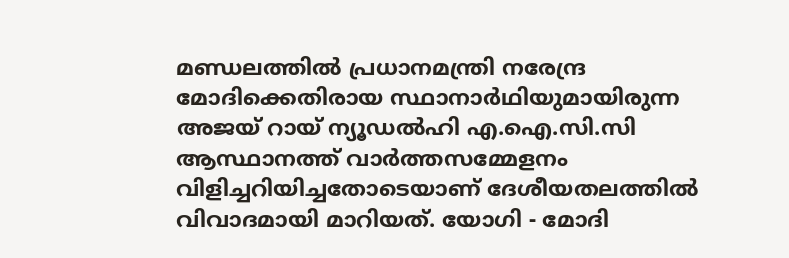മണ്ഡലത്തിൽ പ്രധാനമന്ത്രി നരേന്ദ്ര മോദിക്കെതിരായ സ്ഥാനാർഥിയുമായിരുന്ന അജയ് റായ് ന്യൂഡൽഹി എ.ഐ.സി.സി ആസ്ഥാനത്ത് വാർത്തസമ്മേളനം വിളിച്ചറിയിച്ചതോടെയാണ് ദേശീയതലത്തിൽ വിവാദമായി മാറിയത്. യോഗി - മോദി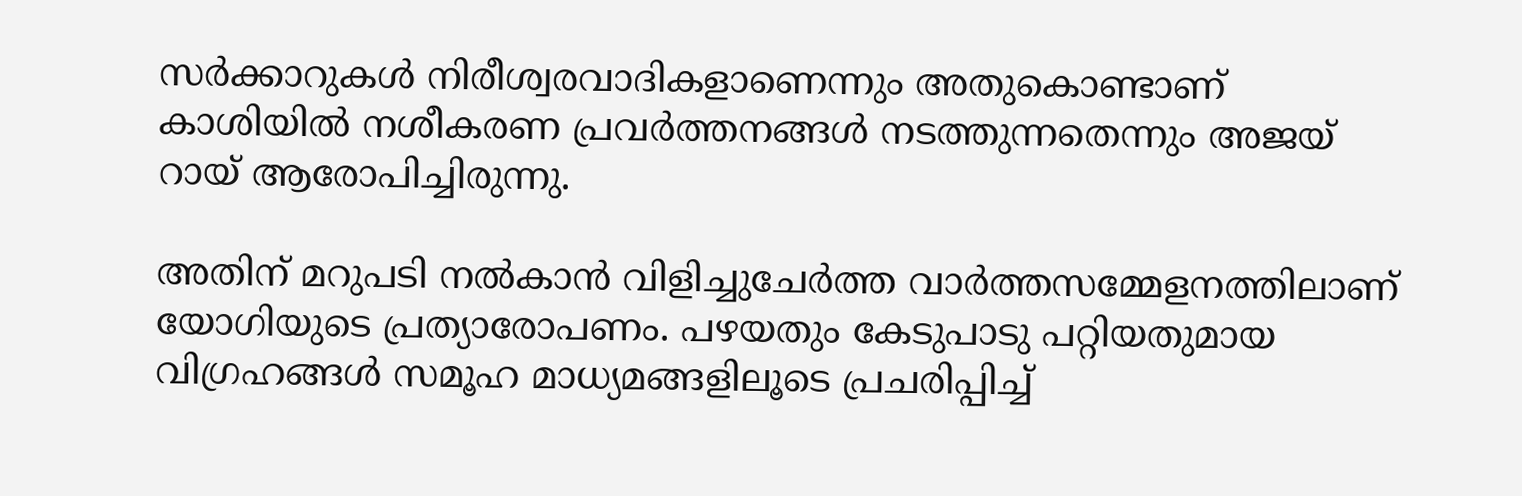സർക്കാറുകൾ നിരീശ്വരവാദികളാണെന്നും അതുകൊണ്ടാണ് കാശിയിൽ നശീകരണ പ്രവർത്തനങ്ങൾ നടത്തുന്നതെന്നും അജയ് റായ് ആരോപിച്ചിരുന്നു.

അതിന് മറുപടി നൽകാൻ വിളിച്ചുചേർത്ത വാർത്തസമ്മേളനത്തിലാണ് യോഗിയുടെ പ്രത്യാരോപണം. പഴയതും കേടുപാടു പറ്റിയതുമായ വിഗ്രഹങ്ങൾ സമൂഹ മാധ്യമങ്ങളിലൂടെ പ്രചരിപ്പിച്ച്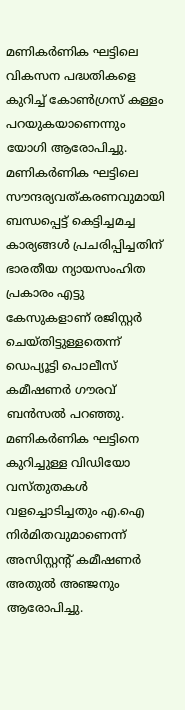മണികർണിക ഘട്ടിലെ വികസന പദ്ധതികളെ കുറിച്ച് കോൺഗ്രസ് കള്ളം പറയുകയാണെന്നും യോഗി ആരോപിച്ചു. മണികർണിക ഘട്ടിലെ സൗന്ദര്യവത്കരണവുമായി ബന്ധപ്പെട്ട് കെട്ടിച്ചമച്ച കാര്യങ്ങൾ പ്രചരിപ്പിച്ചതിന് ഭാരതീയ ന്യായസംഹിത പ്രകാരം എട്ടു കേസുകളാണ് രജിസ്റ്റർ ചെയ്തിട്ടുള്ളതെന്ന് ഡെപ്യൂട്ടി പൊലീസ് കമീഷണർ ഗൗരവ് ബൻസൽ പറഞ്ഞു. മണികർണിക ഘട്ടിനെ കുറിച്ചുള്ള വിഡിയോ വസ്തുതകൾ വളച്ചൊടിച്ചതും എ.ഐ നിർമിതവുമാണെന്ന് അസിസ്റ്റന്റ് കമീഷണർ അതുൽ അഞ്ജനും ആരോപിച്ചു.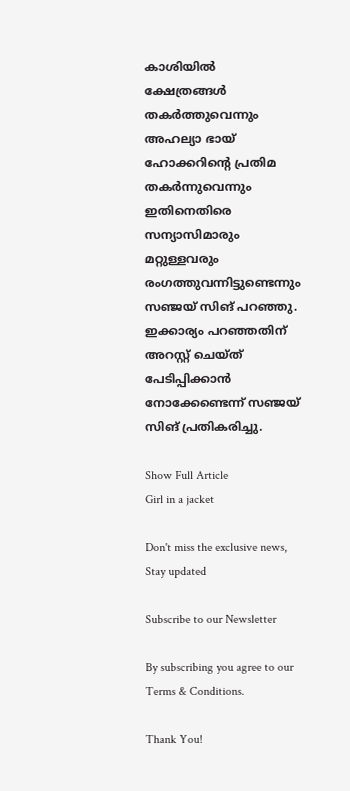കാശിയിൽ ക്ഷേത്രങ്ങൾ തകർത്തുവെന്നും അഹല്യാ ഭായ് ഹോക്കറിന്റെ പ്രതിമ തകർന്നുവെന്നും ഇതിനെതിരെ സന്യാസിമാരും മറ്റുള്ളവരും രംഗത്തുവന്നിട്ടുണ്ടെന്നും സഞ്ജയ് സിങ് പറഞ്ഞു. ഇക്കാര്യം പറഞ്ഞതിന് അറസ്റ്റ് ചെയ്ത് പേടിപ്പിക്കാൻ നോക്കേണ്ടെന്ന് സഞ്ജയ് സിങ് പ്രതികരിച്ചു.

Show Full Article
Girl in a jacket

Don't miss the exclusive news, Stay updated

Subscribe to our Newsletter

By subscribing you agree to our Terms & Conditions.

Thank You!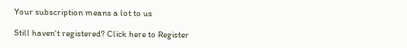Your subscription means a lot to us

Still haven't registered? Click here to Register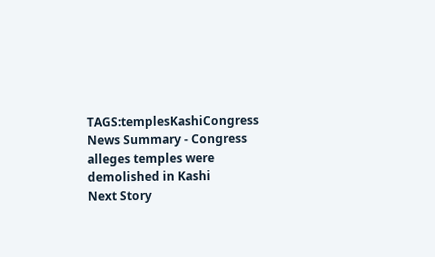TAGS:templesKashiCongress
News Summary - Congress alleges temples were demolished in Kashi
Next Story